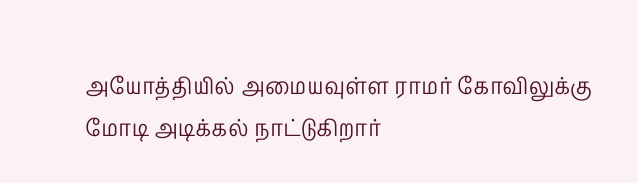அயோத்தியில் அமையவுள்ள ராமர் கோவிலுக்கு மோடி அடிக்கல் நாட்டுகிறார்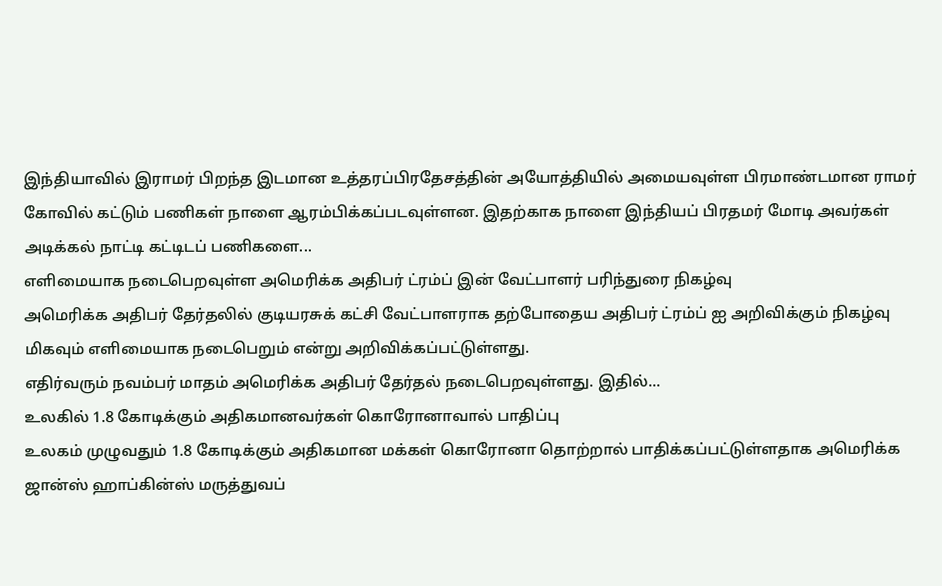இந்தியாவில் இராமர் பிறந்த இடமான உத்தரப்பிரதேசத்தின் அயோத்தியில் அமையவுள்ள பிரமாண்டமான ராமர் கோவில் கட்டும் பணிகள் நாளை ஆரம்பிக்கப்படவுள்ளன. இதற்காக நாளை இந்தியப் பிரதமர் மோடி அவர்கள் அடிக்கல் நாட்டி கட்டிடப் பணிகளை...
எளிமையாக நடைபெறவுள்ள அமெரிக்க அதிபர் ட்ரம்ப் இன் வேட்பாளர் பரிந்துரை நிகழ்வு
அமெரிக்க அதிபர் தேர்தலில் குடியரசுக் கட்சி வேட்பாளராக தற்போதைய அதிபர் ட்ரம்ப் ஐ அறிவிக்கும் நிகழ்வு மிகவும் எளிமையாக நடைபெறும் என்று அறிவிக்கப்பட்டுள்ளது.
எதிர்வரும் நவம்பர் மாதம் அமெரிக்க அதிபர் தேர்தல் நடைபெறவுள்ளது. இதில்...
உலகில் 1.8 கோடிக்கும் அதிகமானவர்கள் கொரோனாவால் பாதிப்பு
உலகம் முழுவதும் 1.8 கோடிக்கும் அதிகமான மக்கள் கொரோனா தொற்றால் பாதிக்கப்பட்டுள்ளதாக அமெரிக்க ஜான்ஸ் ஹாப்கின்ஸ் மருத்துவப்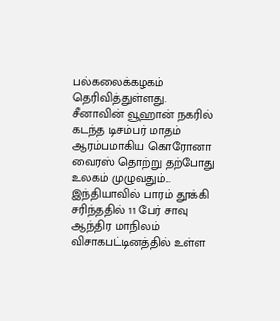பல்கலைக்கழகம் தெரிவித்துள்ளது.
சீனாவின் வூஹான் நகரில் கடந்த டிசம்பர் மாதம் ஆரம்பமாகிய கொரோனா வைரஸ் தொற்று தற்போது உலகம் முழுவதும்...
இந்தியாவில் பாரம் தூக்கி சரிந்ததில் 11 பேர் சாவு
ஆந்திர மாநிலம் விசாகபட்டினத்தில் உள்ள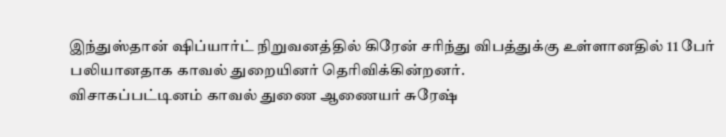இந்துஸ்தான் ஷிப்யார்ட் நிறுவனத்தில் கிரேன் சரிந்து விபத்துக்கு உள்ளானதில் 11 பேர் பலியானதாக காவல் துறையினர் தெரிவிக்கின்றனர்.
விசாகப்பட்டினம் காவல் துணை ஆணையர் சுரேஷ்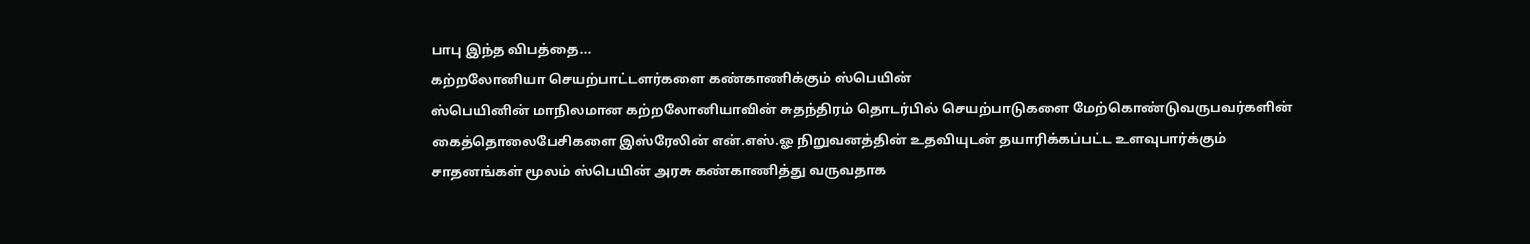பாபு இந்த விபத்தை...
கற்றலோனியா செயற்பாட்டளர்களை கண்காணிக்கும் ஸ்பெயின்
ஸ்பெயினின் மாநிலமான கற்றலோனியாவின் சுதந்திரம் தொடர்பில் செயற்பாடுகளை மேற்கொண்டுவருபவர்களின் கைத்தொலைபேசிகளை இஸ்ரேலின் என்.எஸ்.ஓ நிறுவனத்தின் உதவியுடன் தயாரிக்கப்பட்ட உளவுபார்க்கும் சாதனங்கள் மூலம் ஸ்பெயின் அரசு கண்காணித்து வருவதாக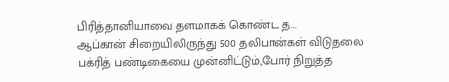பிரித்தானியாவை தளமாகக் கொண்ட த...
ஆப்கான் சிறையிலிருந்து 500 தலிபான்கள் விடுதலை
பக்ரித் பண்டிகையை முன்னிட்டும்,போர் நிறுத்த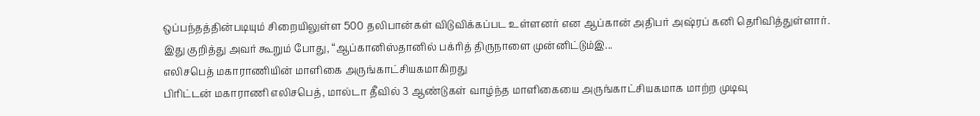ஒப்பந்தத்தின்படியும் சிறையிலுள்ள 500 தலிபான்கள் விடுவிக்கப்பட உள்ளனர் என ஆப்கான் அதிபர் அஷ்ரப் கனி தெரிவித்துள்ளார்.
இது குறித்து அவர் கூறும் போது, “ஆப்கானிஸ்தானில் பக்ரித் திருநாளை முன்னிட்டும்இ...
எலிசபெத் மகாராணியின் மாளிகை அருங்காட்சியகமாகிறது
பிரிட்டன் மகாராணி எலிசபெத், மால்டா தீவில் 3 ஆண்டுகள் வாழ்ந்த மாளிகையை அருங்காட்சியகமாக மாற்ற முடிவு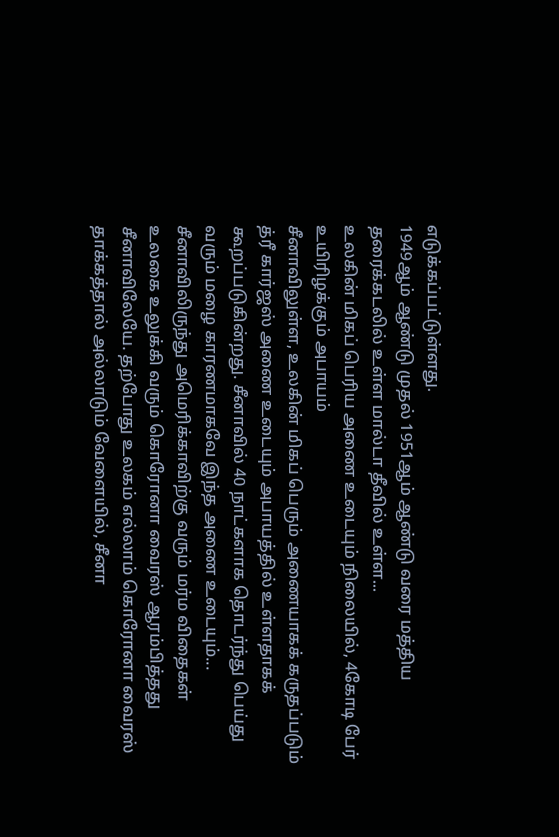எடுக்கப்பட்டுள்ளது.
1949ஆம் ஆண்டு முதல் 1951ஆம் ஆண்டு வரை மத்திய தரைக்கடலில் உள்ள மால்டா தீவில் உள்ள...
உலகின் மிகப் பெரிய அணை உடையும் நிலையில், 4கோடி பேர் உயிரிழக்கும் அபாயம்
சீனாவிலுள்ள, உலகின் மிகப் பெரும் அணையாகக் கருதப்படும் த்ரீ கார்ஜஸ் அணை உடையும் அபாயத்தில் உள்ளதாகக் கூறப்படுகின்றது. சீனாவில் 40 நாட்களாக தொடர்ந்து பெய்து வரும் மழை காரணமாகவே இந்த அணை உடையும்...
சீனாவிலிருந்து அமெரிக்காவிற்கு வரும் மர்ம விதைகள்
உலகை உலுக்கி வரும் கொரோனா வைரஸ் ஆரம்பித்தது சீனாவிலேயே. தற்போது உலகம் எல்லாம் கொரோனா வைரஸ் தாக்கத்தால் அல்லாடும் வேளையில், சீனா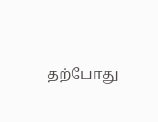தற்போது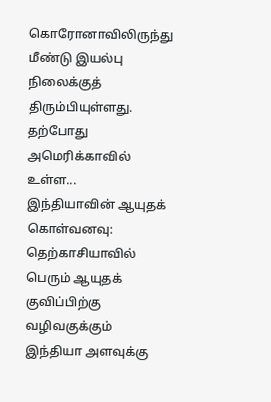கொரோனாவிலிருந்து மீண்டு இயல்பு நிலைக்குத் திரும்பியுள்ளது.
தற்போது அமெரிக்காவில் உள்ள...
இந்தியாவின் ஆயுதக் கொள்வனவு: தெற்காசியாவில் பெரும் ஆயுதக் குவிப்பிற்கு வழிவகுக்கும்
இந்தியா அளவுக்கு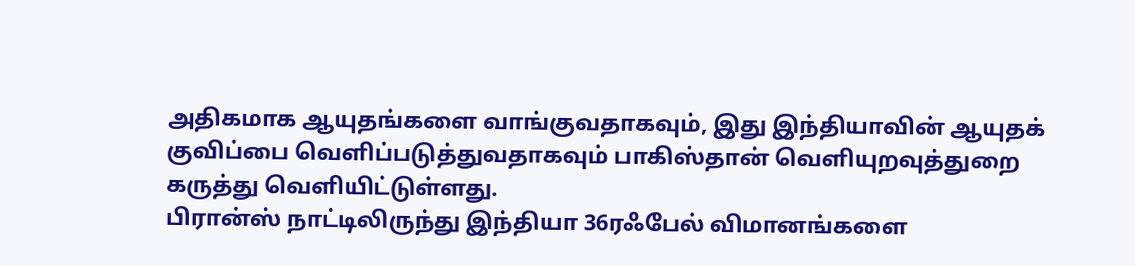அதிகமாக ஆயுதங்களை வாங்குவதாகவும், இது இந்தியாவின் ஆயுதக் குவிப்பை வெளிப்படுத்துவதாகவும் பாகிஸ்தான் வெளியுறவுத்துறை கருத்து வெளியிட்டுள்ளது.
பிரான்ஸ் நாட்டிலிருந்து இந்தியா 36ரஃபேல் விமானங்களை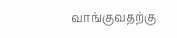வாங்குவதற்கு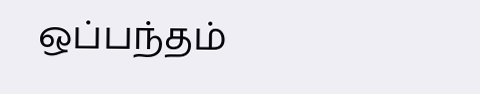ஒப்பந்தம்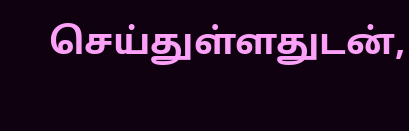செய்துள்ளதுடன்,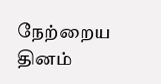நேற்றைய தினம்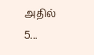அதில் 5...